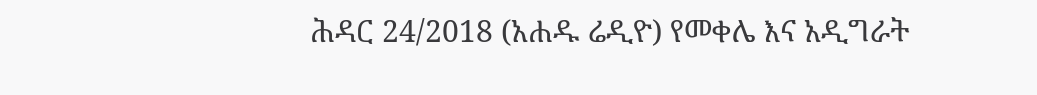ሕዳር 24/2018 (አሐዱ ሬዲዮ) የመቀሌ እና አዲግራት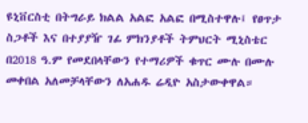ዩኒቨርስቲ በትግራይ ክልል አልፎ አልፎ በሚስተዋሉ፤ የፀጥታ ስጋቶች እና በተያያዥ ገፊ ምክንያቶች ትምህርት ሚኒስቴር በ2018 ዓ.ም የመደበላቸውን የተማሪዎች ቁጥር ሙሉ በሙሉ መቀበል አለመቻላቸውን ለአሐዱ ሬዲዮ አስታውቀዋል።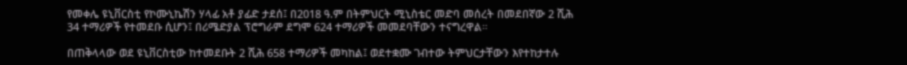የመቀሌ ዩኒቨርስቲ የኮሙኒኬሽን ሃላፊ አቶ ያፊድ ታደሰ፤ በ2018 ዓ.ም በትምህርት ሚኒስቴር መድባ መሰረት በመደበኛው 2 ሺሕ 34 ተማሪዎች የተመደቡ ሲሆን፤ በሪሜድያል ፕሮግራም ደግሞ 624 ተማሪዎች መመደባቸውን ተናግረዋል።

በጠቅላላው ወደ ዩኒቨርስቲው ከተመደቡት 2 ሺሕ 658 ተማሪዎች መካከል፤ ወደተቋሙ ገብተው ትምህርታቸውን እየተከታተሉ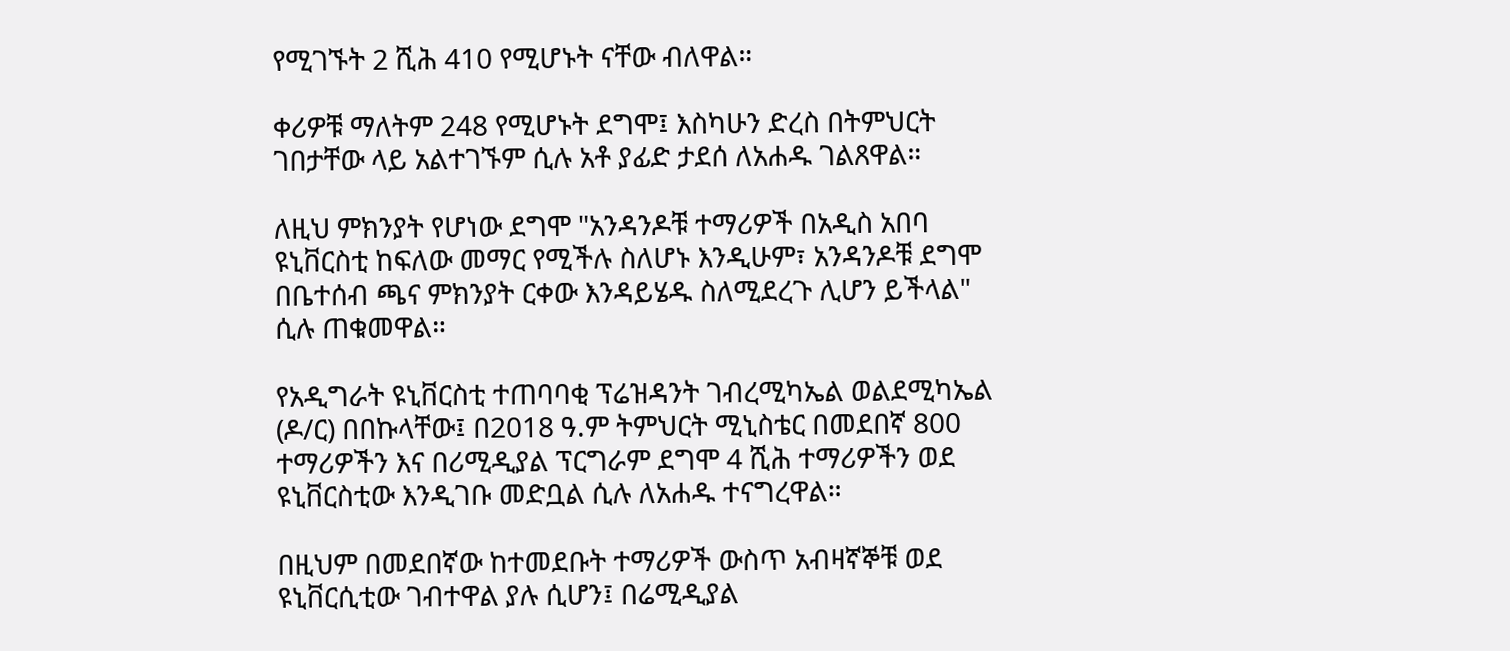የሚገኙት 2 ሺሕ 410 የሚሆኑት ናቸው ብለዋል።

ቀሪዎቹ ማለትም 248 የሚሆኑት ደግሞ፤ እስካሁን ድረስ በትምህርት ገበታቸው ላይ አልተገኙም ሲሉ አቶ ያፊድ ታደሰ ለአሐዱ ገልጸዋል።

ለዚህ ምክንያት የሆነው ደግሞ "አንዳንዶቹ ተማሪዎች በአዲስ አበባ ዩኒቨርስቲ ከፍለው መማር የሚችሉ ስለሆኑ እንዲሁም፣ አንዳንዶቹ ደግሞ በቤተሰብ ጫና ምክንያት ርቀው እንዳይሄዱ ስለሚደረጉ ሊሆን ይችላል" ሲሉ ጠቁመዋል።

የአዲግራት ዩኒቨርስቲ ተጠባባቂ ፕሬዝዳንት ገብረሚካኤል ወልደሚካኤል (ዶ/ር) በበኩላቸው፤ በ2018 ዓ.ም ትምህርት ሚኒስቴር በመደበኛ 800 ተማሪዎችን እና በሪሚዲያል ፕርግራም ደግሞ 4 ሺሕ ተማሪዎችን ወደ ዩኒቨርስቲው እንዲገቡ መድቧል ሲሉ ለአሐዱ ተናግረዋል።

በዚህም በመደበኛው ከተመደቡት ተማሪዎች ውስጥ አብዛኛኞቹ ወደ ዩኒቨርሲቲው ገብተዋል ያሉ ሲሆን፤ በሬሚዲያል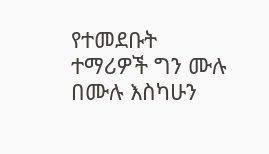የተመደቡት ተማሪዎች ግን ሙሉ በሙሉ እስካሁን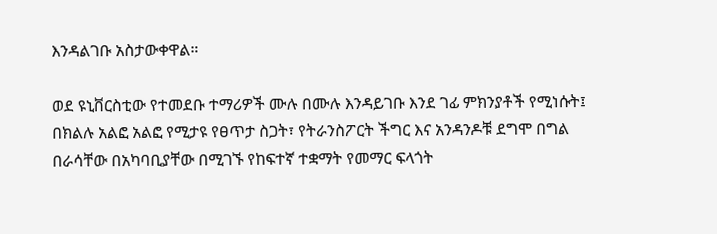እንዳልገቡ አስታውቀዋል።

ወደ ዩኒቨርስቲው የተመደቡ ተማሪዎች ሙሉ በሙሉ እንዳይገቡ እንደ ገፊ ምክንያቶች የሚነሱት፤ በክልሉ አልፎ አልፎ የሚታዩ የፀጥታ ስጋት፣ የትራንስፖርት ችግር እና አንዳንዶቹ ደግሞ በግል በራሳቸው በአካባቢያቸው በሚገኙ የከፍተኛ ተቋማት የመማር ፍላጎት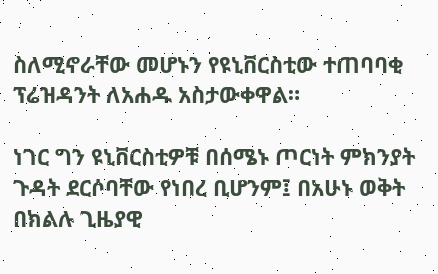ስለሚኖራቸው መሆኑን የዩኒቨርስቲው ተጠባባቂ ፕሬዝዳንት ለአሐዱ አስታውቀዋል።

ነገር ግን ዩኒቨርስቲዎቹ በሰሜኑ ጦርነት ምክንያት ጉዳት ደርሶባቸው የነበረ ቢሆንም፤ በአሁኑ ወቅት በክልሉ ጊዜያዊ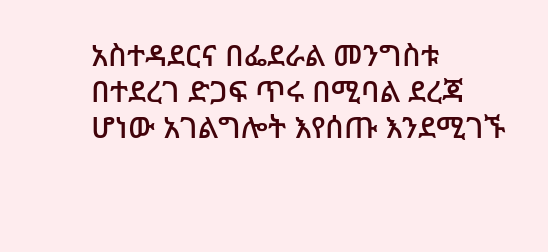አስተዳደርና በፌደራል መንግስቱ በተደረገ ድጋፍ ጥሩ በሚባል ደረጃ ሆነው አገልግሎት እየሰጡ እንደሚገኙ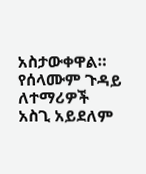አስታውቀዋል። የሰላሙም ጉዳይ ለተማሪዎች አስጊ አይደለም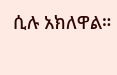ሲሉ አክለዋል።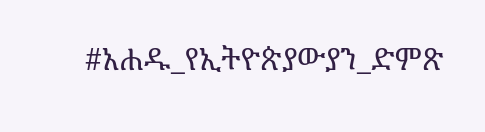#አሐዱ_የኢትዮጵያውያን_ድምጽ